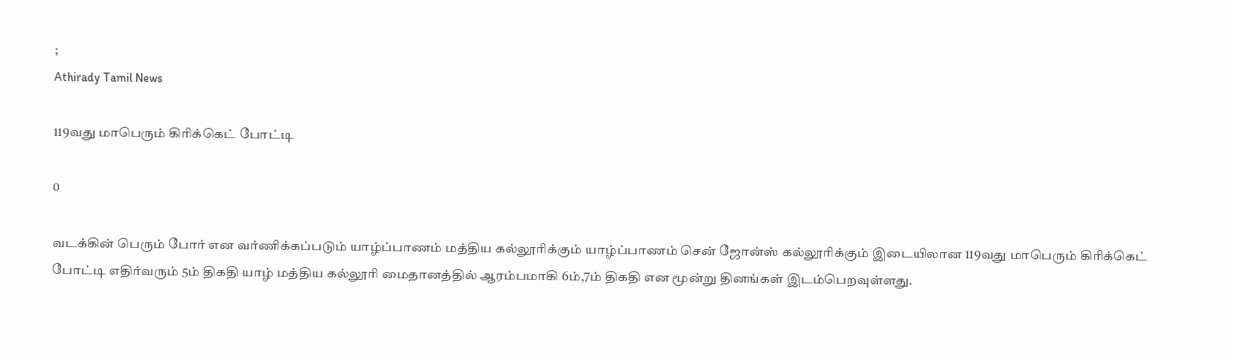;
Athirady Tamil News

119வது மாபெரும் கிரிக்கெட் போட்டி

0

வடக்கின் பெரும் போர் என வர்ணிக்கப்படும் யாழ்ப்பாணம் மத்திய கல்லூரிக்கும் யாழ்ப்பாணம் சென் ஜோன்ஸ் கல்லூரிக்கும் இடையிலான 119வது மாபெரும் கிரிக்கெட் போட்டி எதிர்வரும் 5ம் திகதி யாழ் மத்திய கல்லூரி மைதானத்தில் ஆரம்பமாகி 6ம்,7ம் திகதி என மூன்று தினங்கள் இடம்பெறவுள்ளது.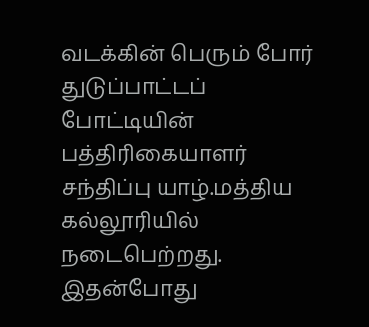வடக்கின் பெரும் போர் துடுப்பாட்டப் போட்டியின் பத்திரிகையாளர் சந்திப்பு யாழ்.மத்திய கல்லூரியில் நடைபெற்றது.
இதன்போது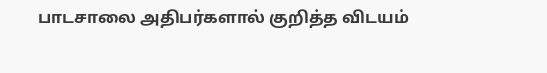பாடசாலை அதிபர்களால் குறித்த விடயம்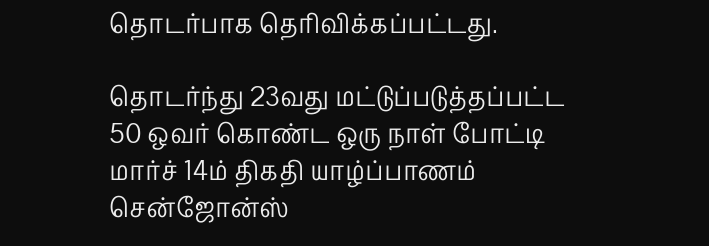தொடர்பாக தெரிவிக்கப்பட்டது.

தொடர்ந்து 23வது மட்டுப்படுத்தப்பட்ட 50 ஒவர் கொண்ட ஒரு நாள் போட்டி மார்ச் 14ம் திகதி யாழ்ப்பாணம் சென்ஜோன்ஸ்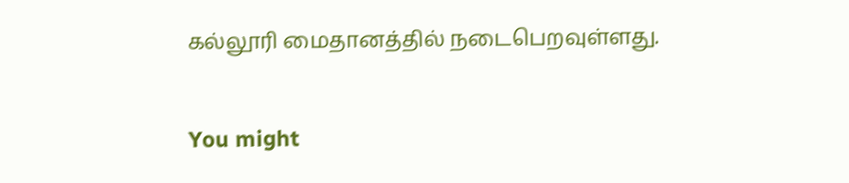கல்லூரி மைதானத்தில் நடைபெறவுள்ளது.

You might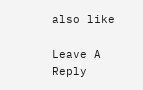also like

Leave A Reply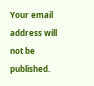Your email address will not be published.